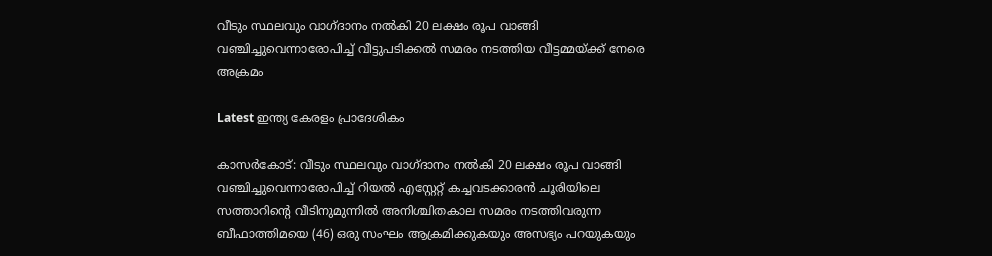വീടും സ്ഥലവും വാഗ്ദാനം നൽകി 20 ലക്ഷം രൂപ വാങ്ങി വഞ്ചിച്ചുവെന്നാരോപിച്ച് വീട്ടുപടിക്കൽ സമരം നടത്തിയ വീട്ടമ്മയ്ക്ക് നേരെ അക്രമം

Latest ഇന്ത്യ കേരളം പ്രാദേശികം

കാസർകോട്: വീടും സ്ഥലവും വാഗ്ദാനം നൽകി 20 ലക്ഷം രൂപ വാങ്ങി വഞ്ചിച്ചുവെന്നാരോപിച്ച് റിയൽ എസ്റ്റേറ്റ് കച്ചവടക്കാരൻ ചൂരിയിലെ സത്താറിന്റെ വീടിനുമുന്നിൽ അനിശ്ചിതകാല സമരം നടത്തിവരുന്ന ബീഫാത്തിമയെ (46) ഒരു സംഘം ആക്രമിക്കുകയും അസഭ്യം പറയുകയും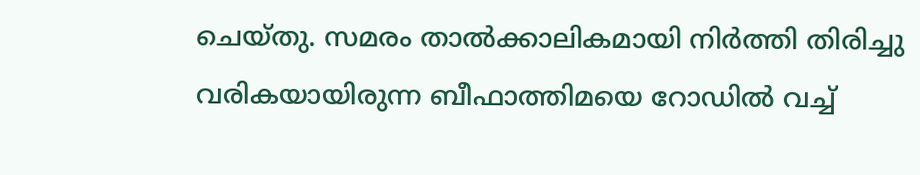ചെയ്തു. സമരം താൽക്കാലികമായി നിർത്തി തിരിച്ചു വരികയായിരുന്ന ബീഫാത്തിമയെ റോഡിൽ വച്ച്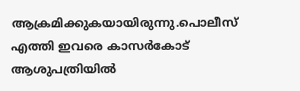ആക്രമിക്കുകയായിരുന്നു.പൊലീസ് എത്തി ഇവരെ കാസർകോട് ആശുപത്രിയിൽ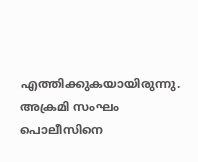എത്തിക്കുകയായിരുന്നു. അക്രമി സംഘം പൊലീസിനെ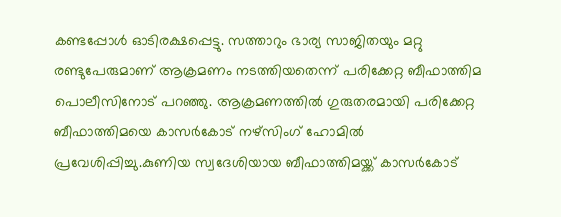കണ്ടപ്പോൾ ഓടിരക്ഷപ്പെട്ടു. സത്താറും ഭാര്യ സാജിതയും മറ്റു രണ്ടുപേരുമാണ് ആക്രമണം നടത്തിയതെന്ന് പരിക്കേറ്റ ബീഫാത്തിമ പൊലീസിനോട് പറഞ്ഞു. ആക്രമണത്തിൽ ഗുരുതരമായി പരിക്കേറ്റ ബീഫാത്തിമയെ കാസർകോട് നഴ്സിംഗ് ഹോമിൽ പ്രവേശിപ്പിച്ചു.കുണിയ സ്വദേശിയായ ബീഫാത്തിമയ്ക്ക് കാസർകോട്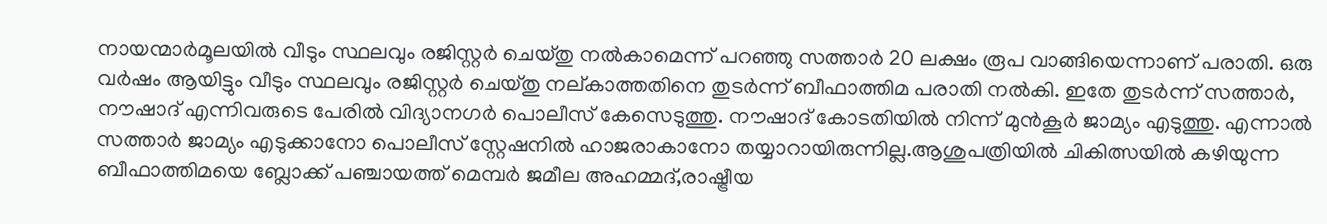നായന്മാർമൂലയിൽ വീടും സ്ഥലവും രജിസ്റ്റർ ചെയ്തു നൽകാമെന്ന് പറഞ്ഞു സത്താർ 20 ലക്ഷം രൂപ വാങ്ങിയെന്നാണ് പരാതി. ഒരു വർഷം ആയിട്ടും വീടും സ്ഥലവും രജിസ്റ്റർ ചെയ്തു നല്കാത്തതിനെ തുടർന്ന് ബീഫാത്തിമ പരാതി നൽകി. ഇതേ തുടർന്ന് സത്താർ, നൗഷാദ് എന്നിവരുടെ പേരിൽ വിദ്യാനഗർ പൊലീസ് കേസെടുത്തു. നൗഷാദ് കോടതിയിൽ നിന്ന് മുൻകൂർ ജാമ്യം എടുത്തു. എന്നാൽ സത്താർ ജാമ്യം എടുക്കാനോ പൊലീസ് സ്റ്റേഷനിൽ ഹാജരാകാനോ തയ്യാറായിരുന്നില്ല.ആശുപത്രിയിൽ ചികിത്സയിൽ കഴിയുന്ന ബീഫാത്തിമയെ ബ്ലോക്ക് പഞ്ചായത്ത് മെമ്പർ ജമീല അഹമ്മദ്,രാഷ്ട്രീയ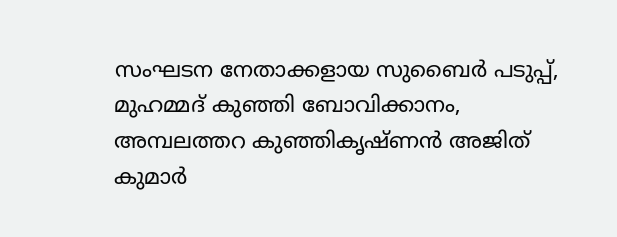സംഘടന നേതാക്കളായ സുബൈർ പടുപ്പ്, മുഹമ്മദ് കുഞ്ഞി ബോവിക്കാനം, അമ്പലത്തറ കുഞ്ഞികൃഷ്ണൻ അജിത് കുമാർ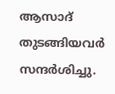ആസാദ് തുടങ്ങിയവർ സന്ദർശിച്ചു.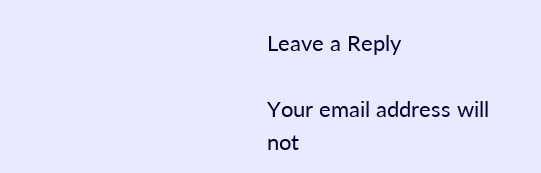Leave a Reply

Your email address will not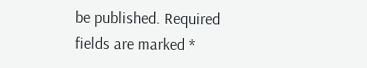be published. Required fields are marked *